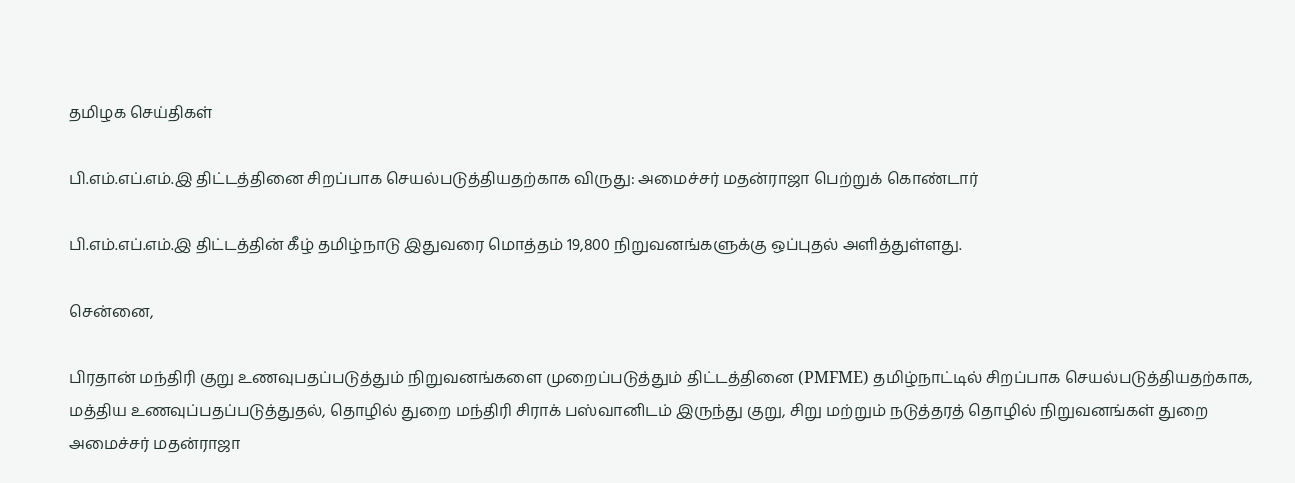தமிழக செய்திகள்

பி.எம்.எப்.எம்.இ திட்டத்தினை சிறப்பாக செயல்படுத்தியதற்காக விருது: அமைச்சர் மதன்ராஜா பெற்றுக் கொண்டார்

பி.எம்.எப்.எம்.இ திட்டத்தின் கீழ் தமிழ்நாடு இதுவரை மொத்தம் 19,800 நிறுவனங்களுக்கு ஒப்புதல் அளித்துள்ளது.

சென்னை,

பிரதான் மந்திரி குறு உணவுபதப்படுத்தும் நிறுவனங்களை முறைப்படுத்தும் திட்டத்தினை (PMFME) தமிழ்நாட்டில் சிறப்பாக செயல்படுத்தியதற்காக, மத்திய உணவுப்பதப்படுத்துதல், தொழில் துறை மந்திரி சிராக் பஸ்வானிடம் இருந்து குறு, சிறு மற்றும் நடுத்தரத் தொழில் நிறுவனங்கள் துறை அமைச்சர் மதன்ராஜா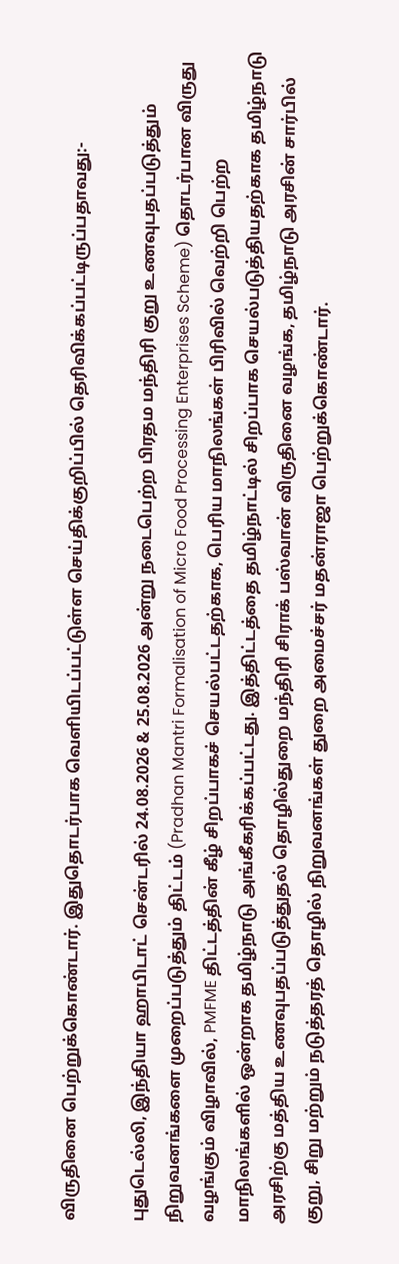விருதினை பெற்றுக்கொண்டார். இதுதொடர்பாக வெளியிடப்பட்டுள்ள செய்திக்குறிப்பில் தெரிவிக்கப்பட்டிருப்பதாவது:-

புதுடெல்லி, இந்தியா ஹாபிடாட் சென்டரில் 24.08.2026 & 25.08.2026 அன்று நடைபெற்ற பிரதம மந்திரி குறு உணவுபதப்படுத்தும் நிறுவனங்களை முறைப்படுத்தும் திட்டம் (Pradhan Mantri Formalisation of Micro Food Processing Enterprises Scheme) தொடர்பான விருது வழங்கும் விழாவில், PMFME திட்டத்தின் கீழ் சிறப்பாகச் செயல்பட்டதற்காக, பெரிய மாநிலங்கள் பிரிவில் வெற்றி பெற்ற மாநிலங்களில் ஒன்றாக தமிழ்நாடு அங்கீகரிக்கப்பட்டது. இத்திட்டத்தை தமிழ்நாட்டில் சிறப்பாக செயல்படுத்தியதற்காக தமிழ்நாடு அரசிற்கு மத்திய உணவுபதப்படுத்துதல் தொழில்துறை மந்திரி சிராக் பஸ்வான் விருதினை வழங்க, தமிழ்நாடு அரசின் சார்பில் குறு, சிறு மற்றும் நடுத்தரத் தொழில் நிறுவனங்கள் துறை அமைச்சர் மதன்ராஜா பெற்றுக்கொண்டார்.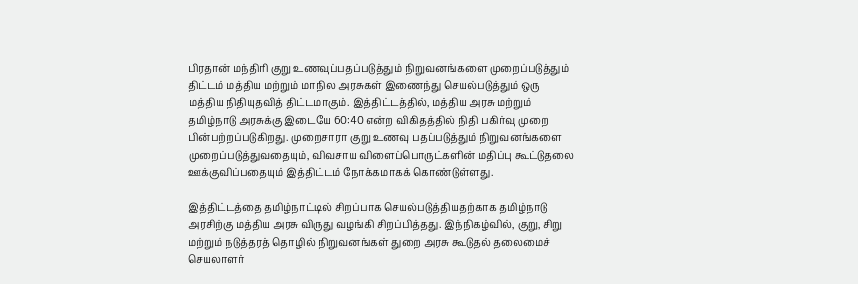பிரதான் மந்திரி குறு உணவுப்பதப்படுத்தும் நிறுவனங்களை முறைப்படுத்தும் திட்டம் மத்திய மற்றும் மாநில அரசுகள் இணைந்து செயல்படுத்தும் ஒரு மத்திய நிதியுதவித் திட்டமாகும். இத்திட்டத்தில், மத்திய அரசு மற்றும் தமிழ்நாடு அரசுக்கு இடையே 60:40 என்ற விகிதத்தில் நிதி பகிர்வு முறை பின்பற்றப்படுகிறது. முறைசாரா குறு உணவு பதப்படுத்தும் நிறுவனங்களை முறைப்படுத்துவதையும், விவசாய விளைப்பொருட்களின் மதிப்பு கூட்டுதலை ஊக்குவிப்பதையும் இத்திட்டம் நோக்கமாகக் கொண்டுள்ளது.

இத்திட்டத்தை தமிழ்நாட்டில் சிறப்பாக செயல்படுத்தியதற்காக தமிழ்நாடு அரசிற்கு மத்திய அரசு விருது வழங்கி சிறப்பித்தது. இந்நிகழ்வில், குறு, சிறு மற்றும் நடுத்தரத் தொழில் நிறுவனங்கள் துறை அரசு கூடுதல் தலைமைச் செயலாளர்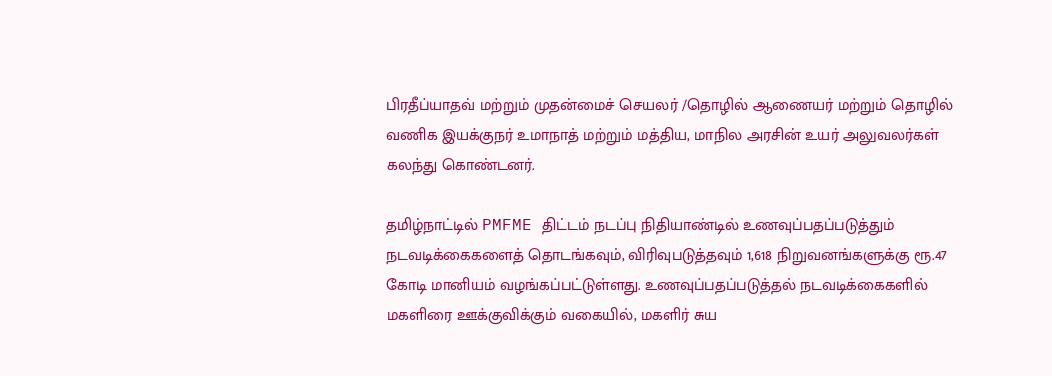பிரதீப்யாதவ் மற்றும் முதன்மைச் செயலர் /தொழில் ஆணையர் மற்றும் தொழில் வணிக இயக்குநர் உமாநாத் மற்றும் மத்திய, மாநில அரசின் உயர் அலுவலர்கள் கலந்து கொண்டனர்.

தமிழ்நாட்டில் PMFME திட்டம் நடப்பு நிதியாண்டில் உணவுப்பதப்படுத்தும் நடவடிக்கைகளைத் தொடங்கவும், விரிவுபடுத்தவும் 1,618 நிறுவனங்களுக்கு ரூ.47 கோடி மானியம் வழங்கப்பட்டுள்ளது. உணவுப்பதப்படுத்தல் நடவடிக்கைகளில் மகளிரை ஊக்குவிக்கும் வகையில், மகளிர் சுய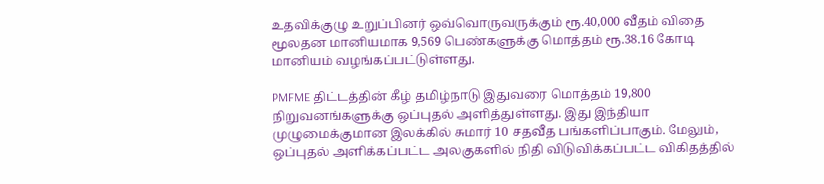உதவிக்குழு உறுப்பினர் ஒவ்வொருவருக்கும் ரூ.40,000 வீதம் விதை மூலதன மானியமாக 9,569 பெண்களுக்கு மொத்தம் ரூ.38.16 கோடி மானியம் வழங்கப்பட்டுள்ளது.

PMFME திட்டத்தின் கீழ் தமிழ்நாடு இதுவரை மொத்தம் 19,800 நிறுவனங்களுக்கு ஒப்புதல் அளித்துள்ளது. இது இந்தியா முழுமைக்குமான இலக்கில் சுமார் 10 சதவீத பங்களிப்பாகும். மேலும், ஒப்புதல் அளிக்கப்பட்ட அலகுகளில் நிதி விடுவிக்கப்பட்ட விகிதத்தில்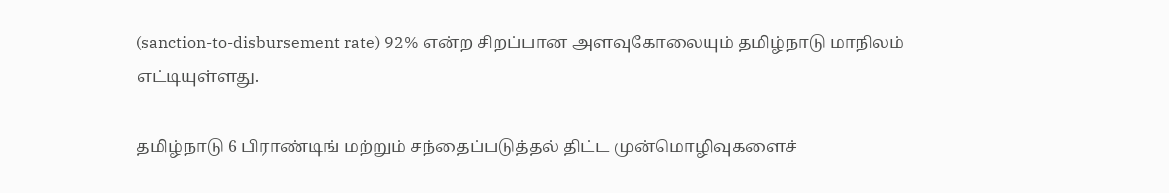(sanction-to-disbursement rate) 92% என்ற சிறப்பான அளவுகோலையும் தமிழ்நாடு மாநிலம் எட்டியுள்ளது.

தமிழ்நாடு 6 பிராண்டிங் மற்றும் சந்தைப்படுத்தல் திட்ட முன்மொழிவுகளைச்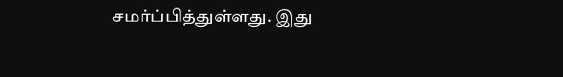சமர்ப்பித்துள்ளது. இது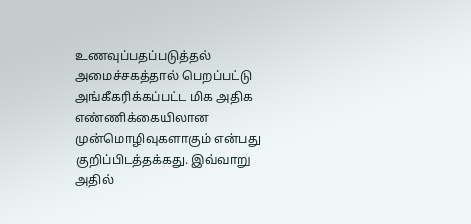உணவுப்பதப்படுத்தல் அமைச்சகத்தால் பெறப்பட்டு அங்கீகரிக்கப்பட்ட மிக அதிக எண்ணிக்கையிலான முன்மொழிவுகளாகும் என்பது குறிப்பிடத்தக்கது. இவ்வாறு அதில்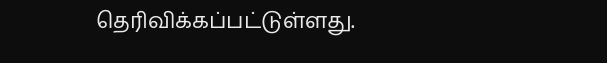தெரிவிக்கப்பட்டுள்ளது.